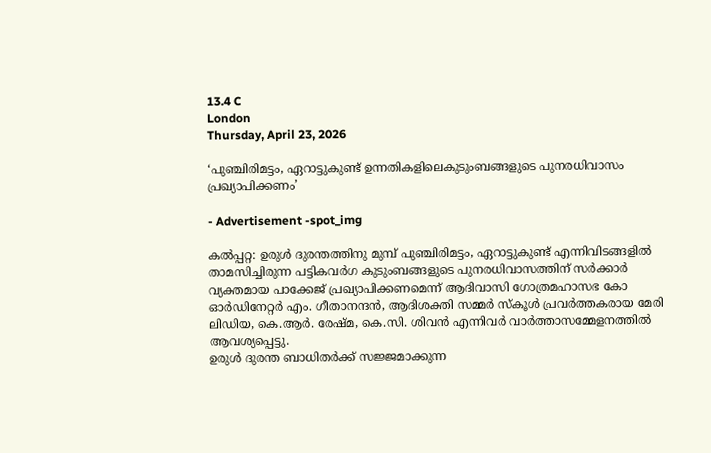13.4 C
London
Thursday, April 23, 2026

‘പുഞ്ചിരിമട്ടം, ഏറാട്ടുകുണ്ട് ഉന്നതികളിലെകുടുംബങ്ങളുടെ പുനരധിവാസം പ്രഖ്യാപിക്കണം’

- Advertisement -spot_img

കല്‍പ്പറ്റ: ഉരുള്‍ ദുരന്തത്തിനു മുമ്പ് പുഞ്ചിരിമട്ടം, ഏറാട്ടുകുണ്ട് എന്നിവിടങ്ങളില്‍ താമസിച്ചിരുന്ന പട്ടികവര്‍ഗ കുടുംബങ്ങളുടെ പുനരധിവാസത്തിന് സര്‍ക്കാര്‍ വ്യക്തമായ പാക്കേജ് പ്രഖ്യാപിക്കണമെന്ന് ആദിവാസി ഗോത്രമഹാസഭ കോ ഓര്‍ഡിനേറ്റര്‍ എം. ഗീതാനന്ദന്‍, ആദിശക്തി സമ്മര്‍ സ്‌കൂള്‍ പ്രവര്‍ത്തകരായ മേരി ലിഡിയ, കെ.ആര്‍. രേഷ്മ, കെ.സി. ശിവന്‍ എന്നിവര്‍ വാര്‍ത്താസമ്മേളനത്തില്‍ ആവശ്യപ്പെട്ടു.
ഉരുള്‍ ദുരന്ത ബാധിതര്‍ക്ക് സജ്ജമാക്കുന്ന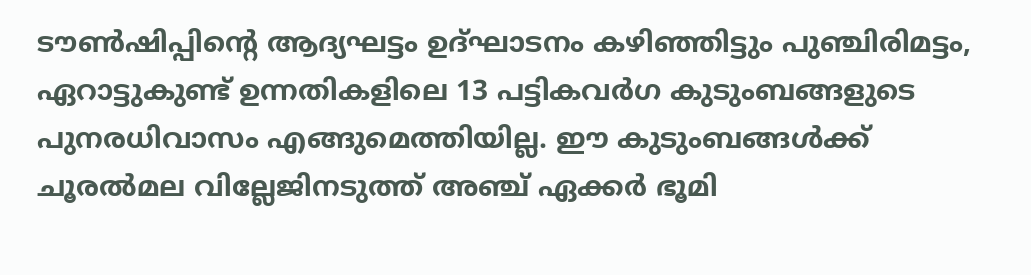ടൗണ്‍ഷിപ്പിന്റെ ആദ്യഘട്ടം ഉദ്ഘാടനം കഴിഞ്ഞിട്ടും പുഞ്ചിരിമട്ടം, ഏറാട്ടുകുണ്ട് ഉന്നതികളിലെ 13 പട്ടികവര്‍ഗ കുടുംബങ്ങളുടെ പുനരധിവാസം എങ്ങുമെത്തിയില്ല. ഈ കുടുംബങ്ങള്‍ക്ക് ചൂരല്‍മല വില്ലേജിനടുത്ത് അഞ്ച് ഏക്കര്‍ ഭൂമി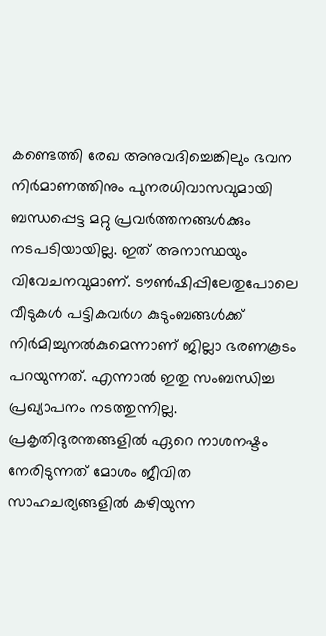കണ്ടെത്തി രേഖ അനുവദിച്ചെങ്കിലും ഭവന നിര്‍മാണത്തിനും പുനരധിവാസവുമായി ബന്ധപ്പെട്ട മറ്റു പ്രവര്‍ത്തനങ്ങള്‍ക്കും നടപടിയായില്ല. ഇത് അനാസ്ഥയും വിവേചനവുമാണ്. ടൗണ്‍ഷിപ്പിലേതുപോലെ വീടുകള്‍ പട്ടികവര്‍ഗ കുടുംബങ്ങള്‍ക്ക് നിര്‍മിച്ചുനല്‍കുമെന്നാണ് ജില്ലാ ഭരണകൂടം പറയുന്നത്. എന്നാല്‍ ഇതു സംബന്ധിച്ച പ്രഖ്യാപനം നടത്തുന്നില്ല. പ്രകൃതിദുരന്തങ്ങളില്‍ ഏറെ നാശനഷ്ടം നേരിടുന്നത് മോശം ജീവിത സാഹചര്യങ്ങളില്‍ കഴിയുന്ന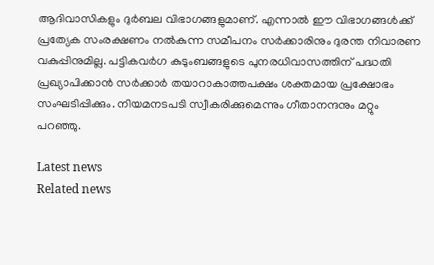ആദിവാസികളും ദുര്‍ബല വിഭാഗങ്ങളുമാണ്. എന്നാല്‍ ഈ വിഭാഗങ്ങള്‍ക്ക് പ്രത്യേക സംരക്ഷണം നല്‍കുന്ന സമീപനം സര്‍ക്കാരിനും ദുരന്ത നിവാരണ വകുപ്പിനുമില്ല. പട്ടികവര്‍ഗ കുടുംബങ്ങളുടെ പുനരധിവാസത്തിന് പദ്ധതി പ്രഖ്യാപിക്കാന്‍ സര്‍ക്കാര്‍ തയാറാകാത്തപക്ഷം ശക്തമായ പ്രക്ഷോഭം സംഘടിപ്പിക്കും. നിയമനടപടി സ്വീകരിക്കുമെന്നും ഗീതാനന്ദനും മറ്റും പറഞ്ഞു.

Latest news
Related news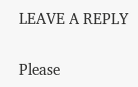LEAVE A REPLY

Please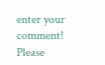enter your comment!
Please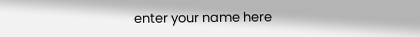enter your name here